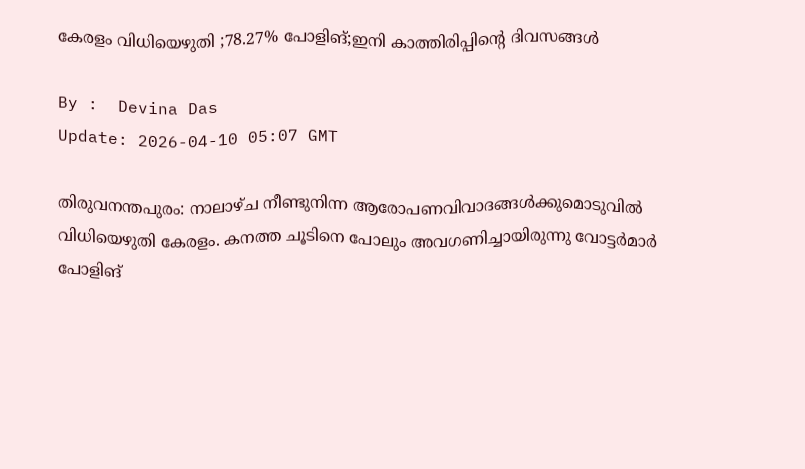കേരളം വിധിയെഴുതി ;78.27% പോളിങ്;ഇനി കാത്തിരിപ്പിന്റെ ദിവസങ്ങൾ

By :  Devina Das
Update: 2026-04-10 05:07 GMT

തിരുവനന്തപുരം: നാലാഴ്ച നീണ്ടുനിന്ന ആരോപണവിവാദങ്ങൾക്കുമൊടുവിൽ വിധിയെഴുതി കേരളം. കനത്ത ചൂടിനെ പോലും അവഗണിച്ചായിരുന്നു വോട്ടർമാർ പോളിങ്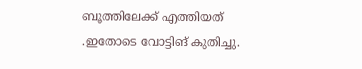ബൂത്തിലേക്ക് എത്തിയത് .ഇതോടെ വോട്ടിങ് കുതിച്ചു.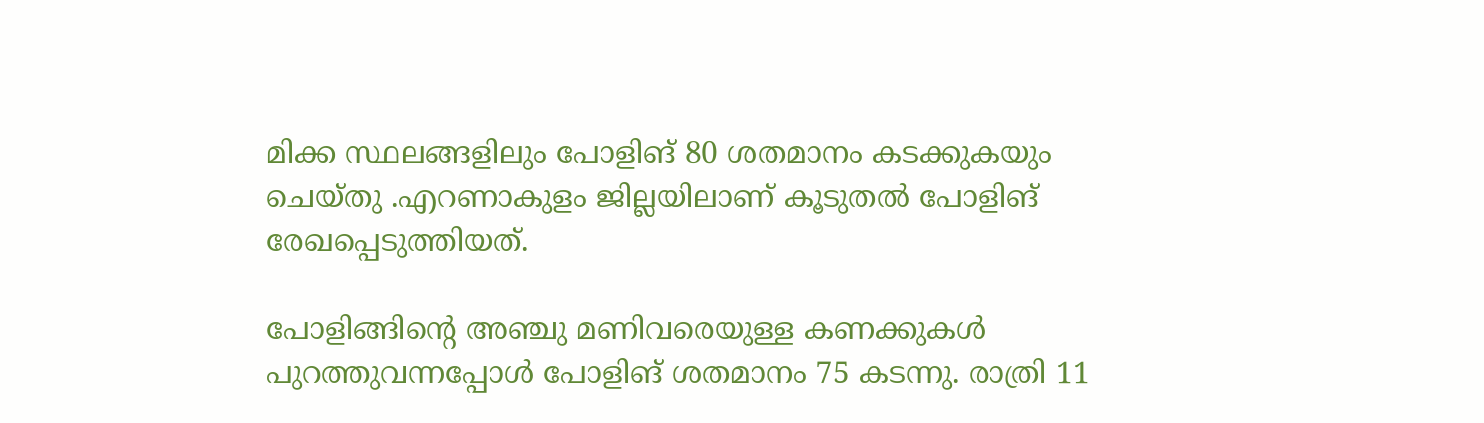മിക്ക സ്ഥലങ്ങളിലും പോളിങ് 80 ശതമാനം കടക്കുകയും ചെയ്തു .എറണാകുളം ജില്ലയിലാണ് കൂടുതൽ പോളിങ് രേഖപ്പെടുത്തിയത്.

പോളിങ്ങിന്റെ അഞ്ചു മണിവരെയുള്ള കണക്കുകൾ പുറത്തുവന്നപ്പോൾ പോളിങ് ശതമാനം 75 കടന്നു. രാത്രി 11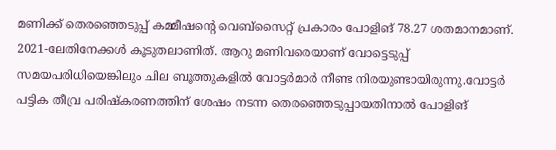മണിക്ക് തെരഞ്ഞെടുപ്പ് കമ്മീഷന്റെ വെബ്‌സൈറ്റ് പ്രകാരം പോളിങ് 78.27 ശതമാനമാണ്. 2021-ലേതിനേക്കൾ കൂടുതലാണിത്. ആറു മണിവരെയാണ് വോട്ടെടുപ്പ് സമയപരിധിയെങ്കിലും ചില ബൂത്തുകളിൽ വോട്ടർമാർ നീണ്ട നിരയുണ്ടായിരുന്നു.വോട്ടർ പട്ടിക തീവ്ര പരിഷ്‌കരണത്തിന് ശേഷം നടന്ന തെരഞ്ഞെടുപ്പായതിനാൽ പോളിങ്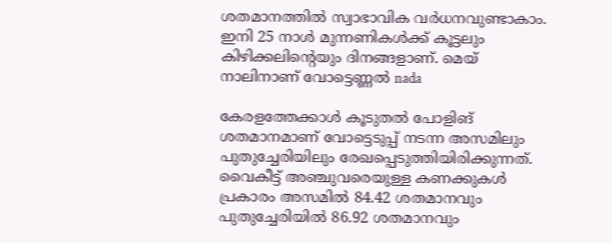ശതമാനത്തിൽ സ്വാഭാവിക വർധനവുണ്ടാകാം. ഇനി 25 നാൾ മുന്നണികൾക്ക് കൂട്ടലും കിഴിക്കലിന്റെയും ദിനങ്ങളാണ്. മെയ് നാലിനാണ് വോട്ടെണ്ണൽ nada

കേരളത്തേക്കാൾ കൂടുതൽ പോളിങ് ശതമാനമാണ് വോട്ടെടുപ്പ് നടന്ന അസമിലും പുതുച്ചേരിയിലും രേഖപ്പെടുത്തിയിരിക്കുന്നത്. വൈകീട്ട് അഞ്ചുവരെയുള്ള കണക്കുകൾ പ്രകാരം അസമിൽ 84.42 ശതമാനവും പുതുച്ചേരിയിൽ 86.92 ശതമാനവും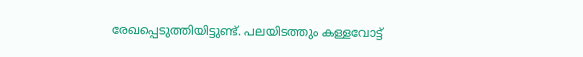രേഖപ്പെടുത്തിയിട്ടുണ്ട്. പലയിടത്തും കള്ളവോട്ട്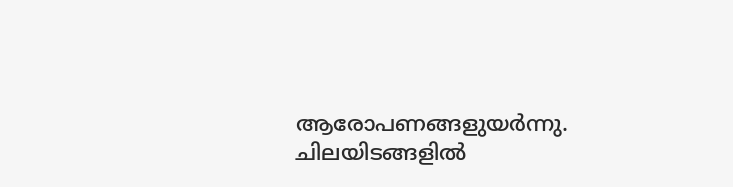ആരോപണങ്ങളുയർന്നു. ചിലയിടങ്ങളിൽ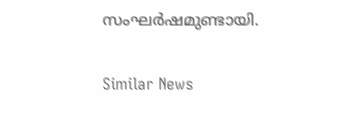സംഘർഷമുണ്ടായി.

Similar News